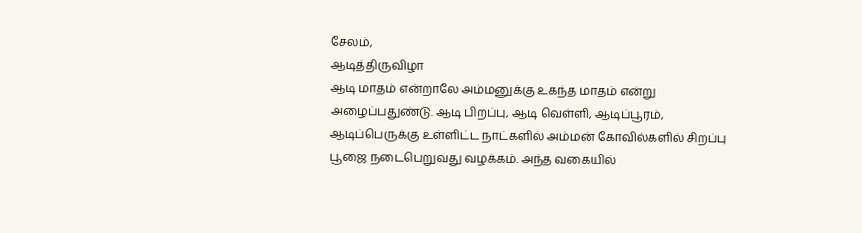சேலம்,
ஆடித்திருவிழா
ஆடி மாதம் என்றாலே அம்மனுக்கு உகந்த மாதம் என்று அழைப்பதுண்டு. ஆடி பிறப்பு, ஆடி வெள்ளி, ஆடிப்பூரம், ஆடிப்பெருக்கு உள்ளிட்ட நாட்களில் அம்மன் கோவில்களில் சிறப்பு பூஜை நடைபெறுவது வழக்கம். அந்த வகையில்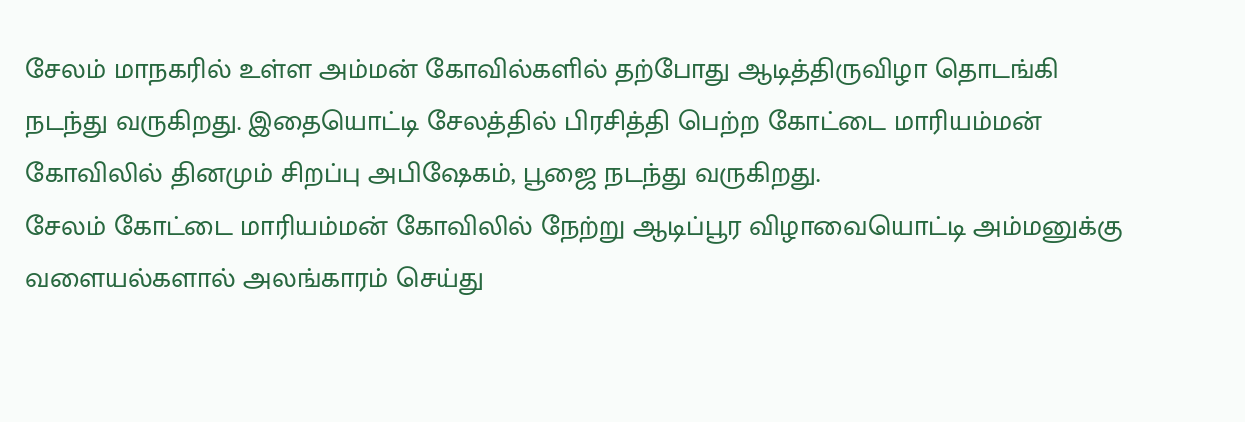சேலம் மாநகரில் உள்ள அம்மன் கோவில்களில் தற்போது ஆடித்திருவிழா தொடங்கி நடந்து வருகிறது. இதையொட்டி சேலத்தில் பிரசித்தி பெற்ற கோட்டை மாரியம்மன் கோவிலில் தினமும் சிறப்பு அபிஷேகம், பூஜை நடந்து வருகிறது.
சேலம் கோட்டை மாரியம்மன் கோவிலில் நேற்று ஆடிப்பூர விழாவையொட்டி அம்மனுக்கு வளையல்களால் அலங்காரம் செய்து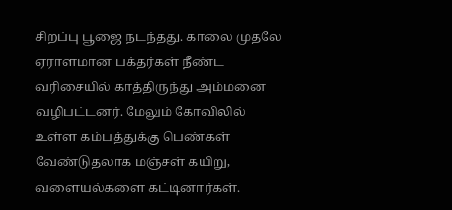சிறப்பு பூஜை நடந்தது. காலை முதலே ஏராளமான பக்தர்கள் நீண்ட வரிசையில் காத்திருந்து அம்மனை வழிபட்டனர். மேலும் கோவிலில் உள்ள கம்பத்துக்கு பெண்கள் வேண்டுதலாக மஞ்சள் கயிறு, வளையல்களை கட்டினார்கள்.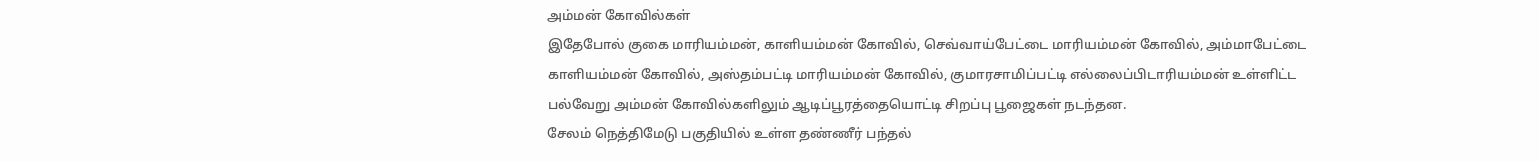அம்மன் கோவில்கள்
இதேபோல் குகை மாரியம்மன், காளியம்மன் கோவில், செவ்வாய்பேட்டை மாரியம்மன் கோவில், அம்மாபேட்டை காளியம்மன் கோவில், அஸ்தம்பட்டி மாரியம்மன் கோவில், குமாரசாமிப்பட்டி எல்லைப்பிடாரியம்மன் உள்ளிட்ட பல்வேறு அம்மன் கோவில்களிலும் ஆடிப்பூரத்தையொட்டி சிறப்பு பூஜைகள் நடந்தன.
சேலம் நெத்திமேடு பகுதியில் உள்ள தண்ணீர் பந்தல்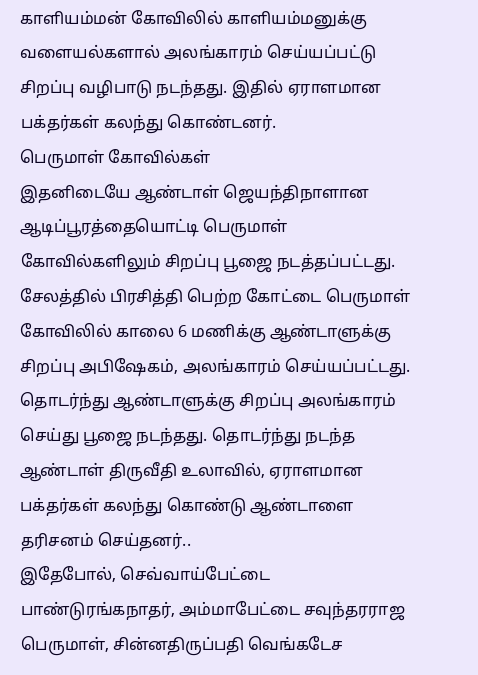காளியம்மன் கோவிலில் காளியம்மனுக்கு வளையல்களால் அலங்காரம் செய்யப்பட்டு சிறப்பு வழிபாடு நடந்தது. இதில் ஏராளமான பக்தர்கள் கலந்து கொண்டனர்.
பெருமாள் கோவில்கள்
இதனிடையே ஆண்டாள் ஜெயந்திநாளான ஆடிப்பூரத்தையொட்டி பெருமாள் கோவில்களிலும் சிறப்பு பூஜை நடத்தப்பட்டது.
சேலத்தில் பிரசித்தி பெற்ற கோட்டை பெருமாள் கோவிலில் காலை 6 மணிக்கு ஆண்டாளுக்கு சிறப்பு அபிஷேகம், அலங்காரம் செய்யப்பட்டது. தொடர்ந்து ஆண்டாளுக்கு சிறப்பு அலங்காரம் செய்து பூஜை நடந்தது. தொடர்ந்து நடந்த ஆண்டாள் திருவீதி உலாவில், ஏராளமான பக்தர்கள் கலந்து கொண்டு ஆண்டாளை தரிசனம் செய்தனர்..
இதேபோல், செவ்வாய்பேட்டை பாண்டுரங்கநாதர், அம்மாபேட்டை சவுந்தரராஜ பெருமாள், சின்னதிருப்பதி வெங்கடேச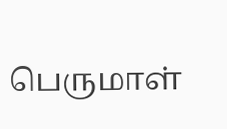பெருமாள்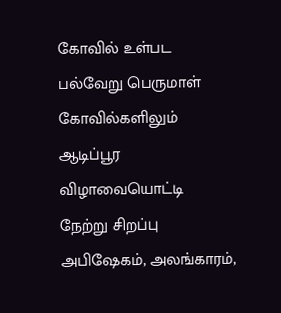கோவில் உள்பட பல்வேறு பெருமாள் கோவில்களிலும் ஆடிப்பூர விழாவையொட்டி நேற்று சிறப்பு அபிஷேகம், அலங்காரம்,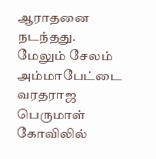ஆராதனை நடந்தது.
மேலும் சேலம் அம்மாபேட்டை வரதராஜ பெருமாள் கோவிலில்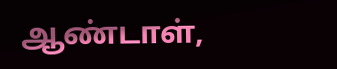ஆண்டாள்,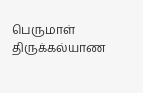பெருமாள் திருக்கல்யாண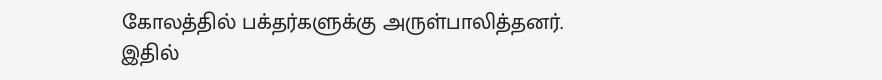கோலத்தில் பக்தர்களுக்கு அருள்பாலித்தனர். இதில்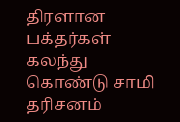திரளான பக்தர்கள் கலந்து கொண்டு சாமி தரிசனம்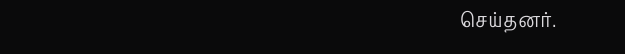செய்தனர்.